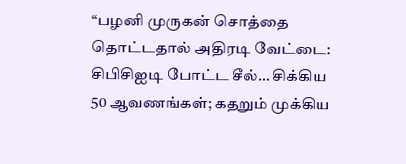“பழனி முருகன் சொத்தை தொட்டதால் அதிரடி வேட்டை: சிபிசிஐடி போட்ட சீல்… சிக்கிய 50 ஆவணங்கள்; கதறும் முக்கிய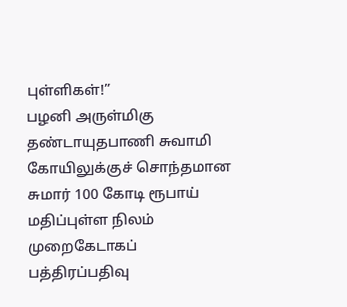புள்ளிகள்!”
பழனி அருள்மிகு தண்டாயுதபாணி சுவாமி கோயிலுக்குச் சொந்தமான சுமார் 100 கோடி ரூபாய் மதிப்புள்ள நிலம் முறைகேடாகப் பத்திரப்பதிவு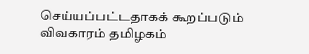செய்யப்பட்டதாகக் கூறப்படும் விவகாரம் தமிழகம்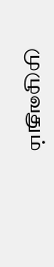முழுவதும்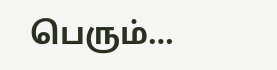பெரும்…